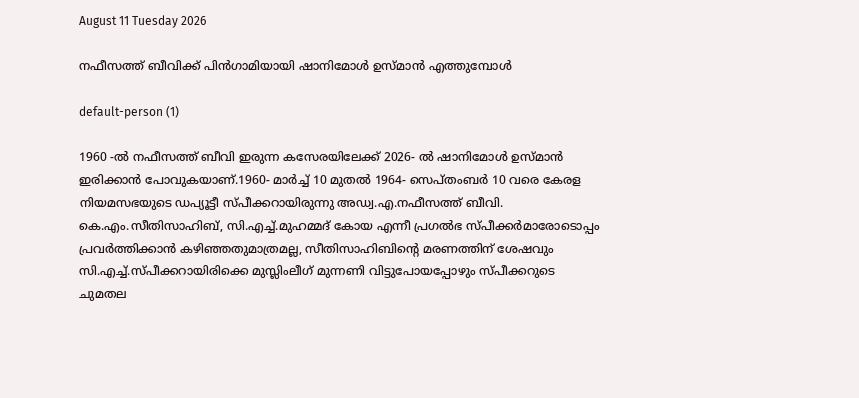August 11 Tuesday 2026

നഫീസത്ത് ബീവിക്ക് പിൻഗാമിയായി ഷാനിമോൾ ഉസ്മാൻ എത്തുമ്പോൾ

default-person (1)

1960 -ൽ നഫീസത്ത് ബീവി ഇരുന്ന കസേരയിലേക്ക് 2026- ൽ ഷാനിമോൾ ഉസ്മാൻ ഇരിക്കാൻ പോവുകയാണ്.1960- മാർച്ച് 10 മുതൽ 1964- സെപ്തംബർ 10 വരെ കേരള നിയമസഭയുടെ ഡപ്യൂട്ടീ സ്പീക്കറായിരുന്നു അഡ്വ.എ.നഫീസത്ത് ബീവി. കെ.എം.സീതിസാഹിബ്, സി.എച്ച്.മുഹമ്മദ് കോയ എന്നീ പ്രഗൽഭ സ്പീക്കർമാരോടൊപ്പം പ്രവർത്തിക്കാൻ കഴിഞ്ഞതുമാത്രമല്ല, സീതിസാഹിബിൻ്റെ മരണത്തിന് ശേഷവും സി.എച്ച്.സ്പീക്കറായിരിക്കെ മുസ്ലിംലീഗ് മുന്നണി വിട്ടുപോയപ്പോഴും സ്പീക്കറുടെ ചുമതല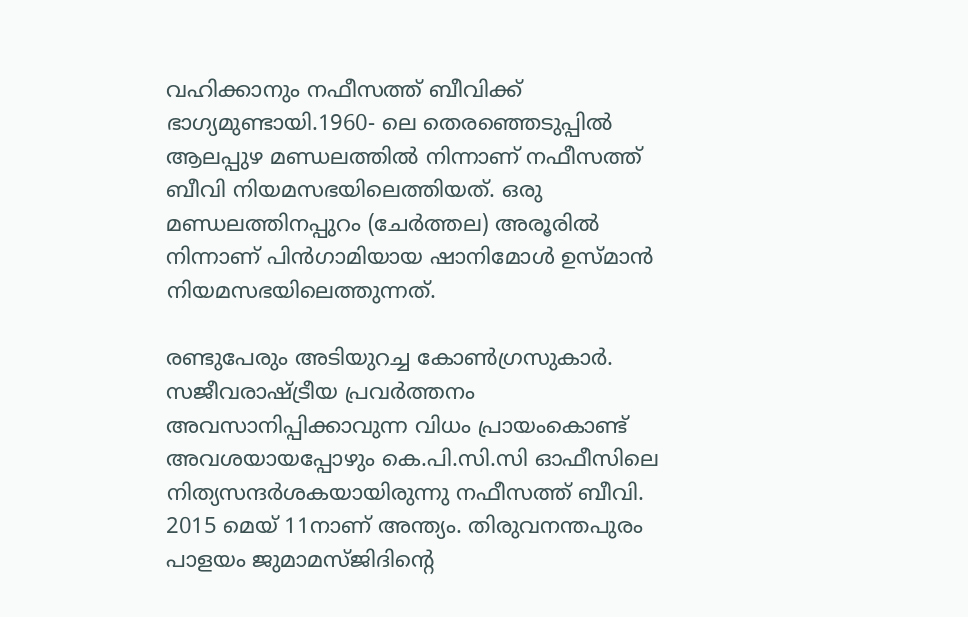വഹിക്കാനും നഫീസത്ത് ബീവിക്ക് ഭാഗ്യമുണ്ടായി.1960- ലെ തെരഞ്ഞെടുപ്പിൽ ആലപ്പുഴ മണ്ഡലത്തിൽ നിന്നാണ് നഫീസത്ത് ബീവി നിയമസഭയിലെത്തിയത്. ഒരു മണ്ഡലത്തിനപ്പുറം (ചേർത്തല) അരൂരിൽ നിന്നാണ് പിൻഗാമിയായ ഷാനിമോൾ ഉസ്മാൻ നിയമസഭയിലെത്തുന്നത്.

രണ്ടുപേരും അടിയുറച്ച കോൺഗ്രസുകാർ. സജീവരാഷ്ട്രീയ പ്രവർത്തനം അവസാനിപ്പിക്കാവുന്ന വിധം പ്രായംകൊണ്ട് അവശയായപ്പോഴും കെ.പി.സി.സി ഓഫീസിലെ നിത്യസന്ദർശകയായിരുന്നു നഫീസത്ത് ബീവി. 2015 മെയ് 11നാണ് അന്ത്യം. തിരുവനന്തപുരം പാളയം ജുമാമസ്ജിദിൻ്റെ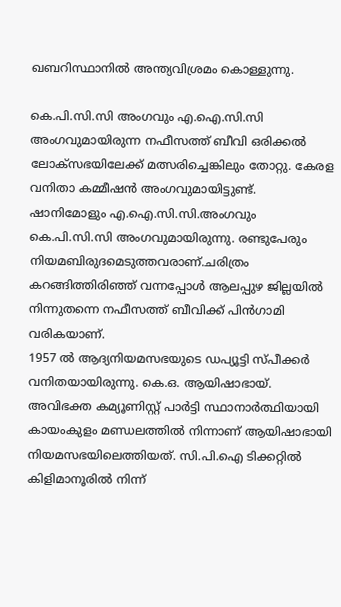ഖബറിസ്ഥാനിൽ അന്ത്യവിശ്രമം കൊള്ളുന്നു.

കെ.പി.സി.സി അംഗവും എ.ഐ.സി.സി അംഗവുമായിരുന്ന നഫീസത്ത് ബീവി ഒരിക്കൽ ലോക്സഭയിലേക്ക് മത്സരിച്ചെങ്കിലും തോറ്റു. കേരള വനിതാ കമ്മീഷൻ അംഗവുമായിട്ടുണ്ട്. ഷാനിമോളും എ.ഐ.സി.സി.അംഗവും കെ.പി.സി.സി അംഗവുമായിരുന്നു. രണ്ടുപേരും നിയമബിരുദമെടുത്തവരാണ്.ചരിത്രം കറങ്ങിത്തിരിഞ്ഞ് വന്നപ്പോൾ ആലപ്പുഴ ജില്ലയിൽ നിന്നുതന്നെ നഫീസത്ത് ബീവിക്ക് പിൻഗാമി വരികയാണ്.
1957 ൽ ആദ്യനിയമസഭയുടെ ഡപ്യൂട്ടി സ്പീക്കർ വനിതയായിരുന്നു. കെ.ഒ. ആയിഷാഭായ്. അവിഭക്ത കമ്യൂണിസ്റ്റ് പാർട്ടി സ്ഥാനാർത്ഥിയായി കായംകുളം മണ്ഡലത്തിൽ നിന്നാണ് ആയിഷാഭായി നിയമസഭയിലെത്തിയത്. സി.പി.ഐ ടിക്കറ്റിൽ കിളിമാനൂരിൽ നിന്ന്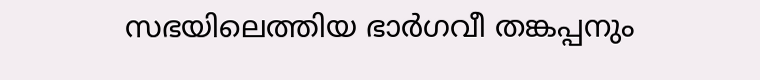സഭയിലെത്തിയ ഭാർഗവീ തങ്കപ്പനും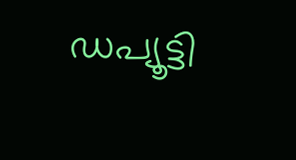ഡപ്യൂട്ടി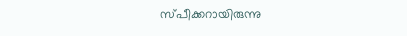സ്പീക്കറായിരുന്നു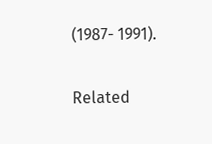(1987- 1991).

Related